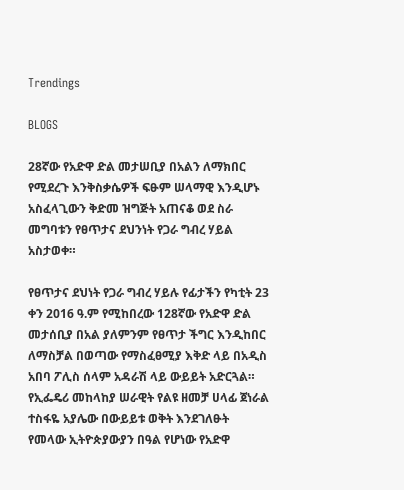Trendings

BLOGS

28ኛው የአድዋ ድል መታሠቢያ በአልን ለማክበር የሚደረጉ እንቅስቃሴዎች ፍፁም ሠላማዊ እንዲሆኑ አስፈላጊውን ቅድመ ዝግጅት አጠናቆ ወደ ስራ መግባቱን የፀጥታና ደህንነት የጋራ ግብረ ሃይል አስታወቀ።

የፀጥታና ደህነት የጋራ ግብረ ሃይሉ የፊታችን የካቲት 23 ቀን 2016 ዓ.ም የሚከበረው 128ኛው የአድዋ ድል መታሰቢያ በአል ያለምንም የፀጥታ ችግር እንዲከበር ለማስቻል በወጣው የማስፈፀሚያ እቅድ ላይ በአዲስ አበባ ፖሊስ ሰላም አዳራሽ ላይ ውይይት አድርጓል። የኢፌዴሪ መከላከያ ሠራዊት የልዩ ዘመቻ ሀላፊ ጀነራል ተስፋዬ አያሌው በውይይቱ ወቅት እንደገለፁት የመላው ኢትዮጵያውያን በዓል የሆነው የአድዋ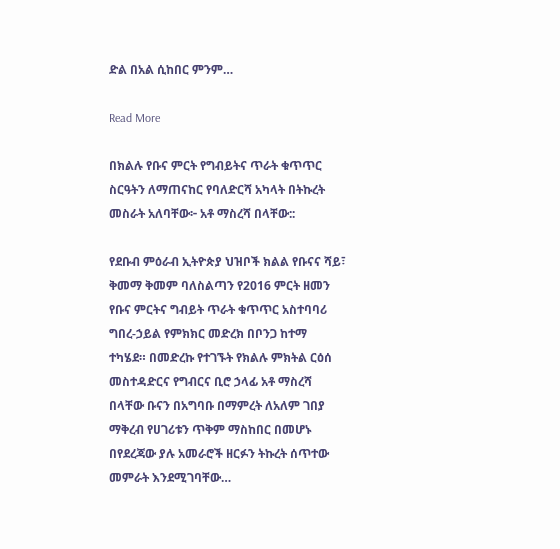ድል በአል ሲከበር ምንም…

Read More

በክልሉ የቡና ምርት የግብይትና ጥራት ቁጥጥር ስርዓትን ለማጠናከር የባለድርሻ አካላት በትኩረት መስራት አለባቸው፦ አቶ ማስረሻ በላቸው::

የደቡብ ምዕራብ ኢትዮጵያ ህዝቦች ክልል የቡናና ሻይ፣ ቅመማ ቅመም ባለስልጣን የ2016 ምርት ዘመን የቡና ምርትና ግብይት ጥራት ቁጥጥር አስተባባሪ ግበረ-ኃይል የምክክር መድረክ በቦንጋ ከተማ ተካሄደ። በመድረኩ የተገኙት የክልሉ ምክትል ርዕሰ መስተዳድርና የግብርና ቢሮ ኃላፊ አቶ ማስረሻ በላቸው ቡናን በአግባቡ በማምረት ለአለም ገበያ ማቅረብ የሀገሪቱን ጥቅም ማስከበር በመሆኑ በየደረጃው ያሉ አመራሮች ዘርፉን ትኩረት ሰጥተው መምራት እንደሚገባቸው…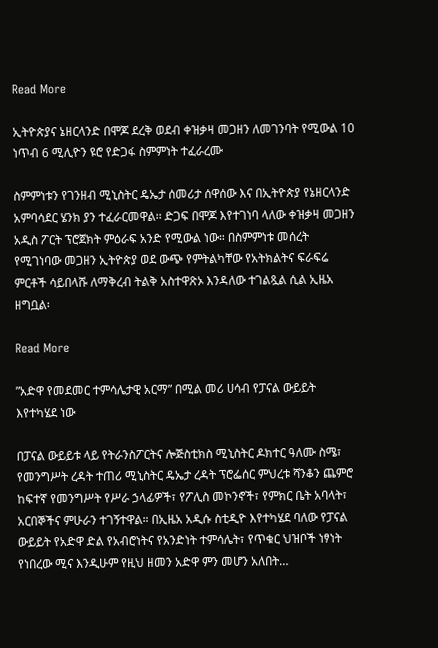Read More

ኢትዮጵያና ኔዘርላንድ በሞጆ ደረቅ ወደብ ቀዝቃዛ መጋዘን ለመገንባት የሚውል 10 ነጥብ 6 ሚሊዮን ዩሮ የድጋፋ ስምምነት ተፈራረሙ

ስምምነቱን የገንዘብ ሚኒስትር ዴኤታ ሰመሪታ ሰዋሰው እና በኢትዮጵያ የኔዘርላንድ አምባሳደር ሄንክ ያን ተፈራርመዋል፡፡ ድጋፍ በሞጆ እየተገነባ ላለው ቀዝቃዛ መጋዘን አዲስ ፖርት ፕሮጀክት ምዕራፍ አንድ የሚውል ነው። በስምምነቱ መሰረት የሚገነባው መጋዘን ኢትዮጵያ ወደ ውጭ የምትልካቸው የአትክልትና ፍራፍሬ ምርቶች ሳይበላሹ ለማቅረብ ትልቅ አስተዋጽኦ እንዳለው ተገልጿል ሲል ኢዜአ ዘግቧል፡

Read More

”አድዋ የመደመር ተምሳሌታዊ አርማ” በሚል መሪ ሀሳብ የፓናል ውይይት እየተካሄደ ነው

በፓናል ውይይቱ ላይ የትራንስፖርትና ሎጅስቲክስ ሚኒስትር ዶክተር ዓለሙ ስሜ፣ የመንግሥት ረዳት ተጠሪ ሚኒስትር ዴኤታ ረዳት ፕሮፌሰር ምህረቱ ሻንቆን ጨምሮ ከፍተኛ የመንግሥት የሥራ ኃላፊዎች፣ የፖሊስ መኮንኖች፣ የምክር ቤት አባላት፣ አርበኞችና ምሁራን ተገኝተዋል። በኢዜአ አዲሱ ስቲዲዮ እየተካሄደ ባለው የፓናል ውይይት የአድዋ ድል የአብሮነትና የአንድነት ተምሳሌት፣ የጥቁር ህዝቦች ነፃነት የነበረው ሚና እንዲሁም የዚህ ዘመን አድዋ ምን መሆን አለበት…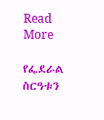Read More

የፌደራል ስርዓቱን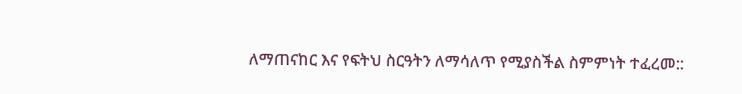ለማጠናከር እና የፍትህ ስርዓትን ለማሳለጥ የሚያስችል ስምምነት ተፈረመ::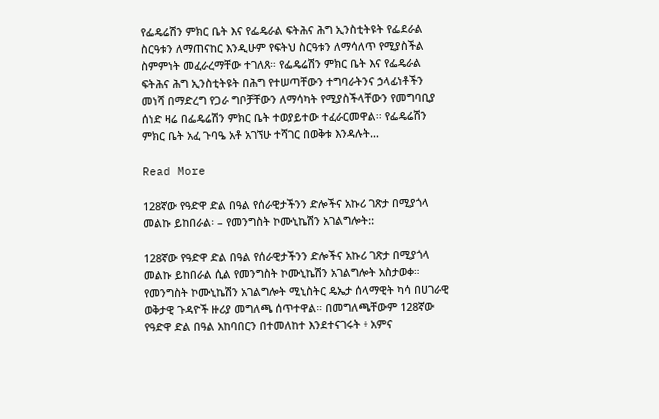የፌዴሬሽን ምክር ቤት እና የፌዴራል ፍትሕና ሕግ ኢንስቲትዩት የፌደራል ስርዓቱን ለማጠናከር እንዲሁም የፍትህ ስርዓቱን ለማሳለጥ የሚያስችል ስምምነት መፈራረማቸው ተገለጸ። የፌዴሬሽን ምክር ቤት እና የፌዴራል ፍትሕና ሕግ ኢንስቲትዩት በሕግ የተሠጣቸውን ተግባራትንና ኃላፊነቶችን መነሻ በማድረግ የጋራ ግቦቻቸውን ለማሳካት የሚያስችላቸውን የመግባቢያ ሰነድ ዛሬ በፌዴሬሽን ምክር ቤት ተወያይተው ተፈራርመዋል፡፡ የፌዴሬሽን ምክር ቤት አፈ ጉባዔ አቶ አገኘሁ ተሻገር በወቅቱ እንዳሉት…

Read More

128ኛው የዓድዋ ድል በዓል የሰራዊታችንን ድሎችና አኩሪ ገጽታ በሚያጎላ መልኩ ይከበራል፡ – የመንግስት ኮሙኒኬሽን አገልግሎት::

128ኛው የዓድዋ ድል በዓል የሰራዊታችንን ድሎችና አኩሪ ገጽታ በሚያጎላ መልኩ ይከበራል ሲል የመንግስት ኮሙኒኬሽን አገልግሎት አስታወቀ። የመንግስት ኮሙኒኬሽን አገልግሎት ሚኒስትር ዴኤታ ሰላማዊት ካሳ በሀገራዊ ወቅታዊ ጉዳዮች ዙሪያ መግለጫ ሰጥተዋል። በመግለጫቸውም 128ኛው የዓድዋ ድል በዓል አከባበርን በተመለከተ እንደተናገሩት ፥ አምና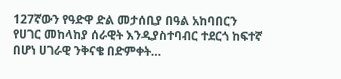127ኛውን የዓድዋ ድል መታሰቢያ በዓል አከባበርን የሀገር መከላከያ ሰራዊት እንዲያስተባብር ተደርጎ ከፍተኛ በሆነ ሀገራዊ ንቅናቄ በድምቀት…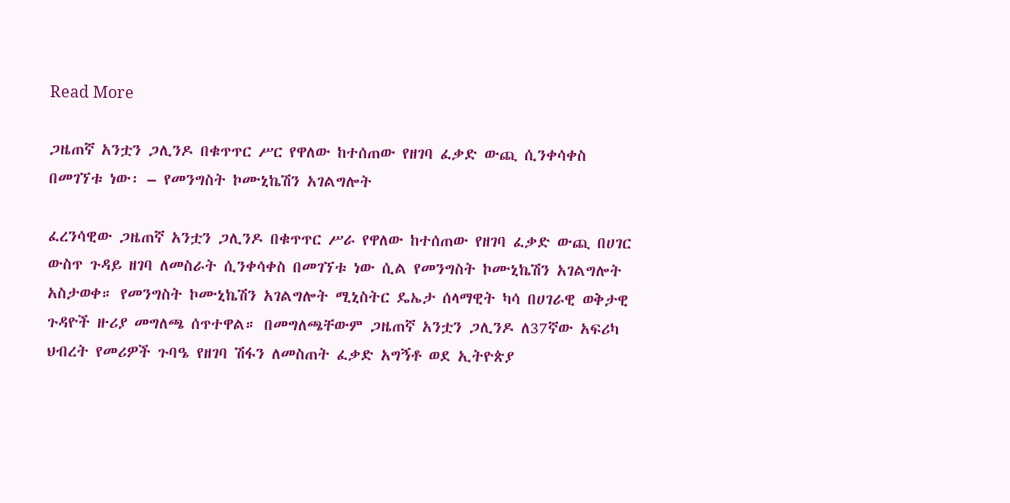Read More

ጋዜጠኛ አንቷን ጋሊንዶ በቁጥጥር ሥር የዋለው ከተሰጠው የዘገባ ፈቃድ ውጪ ሲንቀሳቀስ በመገኘቱ ነው፡ – የመንግስት ኮሙኒኬሽን አገልግሎት

ፈረንሳዊው ጋዜጠኛ አንቷን ጋሊንዶ በቁጥጥር ሥራ የዋለው ከተሰጠው የዘገባ ፈቃድ ውጪ በሀገር ውስጥ ጉዳይ ዘገባ ለመስራት ሲንቀሳቀስ በመገኘቱ ነው ሲል የመንግስት ኮሙኒኬሽን አገልግሎት አስታወቀ። የመንግስት ኮሙኒኬሽን አገልግሎት ሚኒስትር ዴኤታ ሰላማዊት ካሳ በሀገራዊ ወቅታዊ ጉዳዮች ዙሪያ መግለጫ ሰጥተዋል። በመግለጫቸውም ጋዜጠኛ አንቷን ጋሊንዶ ለ37ኛው አፍሪካ ህብረት የመሪዎች ጉባዔ የዘገባ ሽፋን ለመስጠት ፈቃድ አግኝቶ ወደ ኢትዮጵያ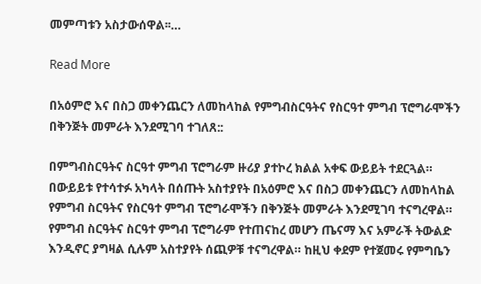መምጣቱን አስታውሰዋል፡፡…

Read More

በአዕምሮ እና በስጋ መቀንጨርን ለመከላከል የምግብስርዓትና የስርዓተ ምግብ ፕሮግራሞችን በቅንጅት መምራት እንደሚገባ ተገለጸ::

በምግብስርዓትና ስርዓተ ምግብ ፕሮግራም ዙሪያ ያተኮረ ክልል አቀፍ ውይይት ተደርጓል። በውይይቱ የተሳተፉ አካላት በሰጡት አስተያየት በአዕምሮ እና በስጋ መቀንጨርን ለመከላከል የምግብ ስርዓትና የስርዓተ ምግብ ፕሮግራሞችን በቅንጅት መምራት እንደሚገባ ተናግረዋል። የምግብ ስርዓትና ስርዓተ ምግብ ፕሮግራም የተጠናከረ መሆን ጤናማ እና አምራች ትውልድ እንዲኖር ያግዛል ሲሉም አስተያየት ሰጪዎቹ ተናግረዋል። ከዚህ ቀደም የተጀመሩ የምግቤን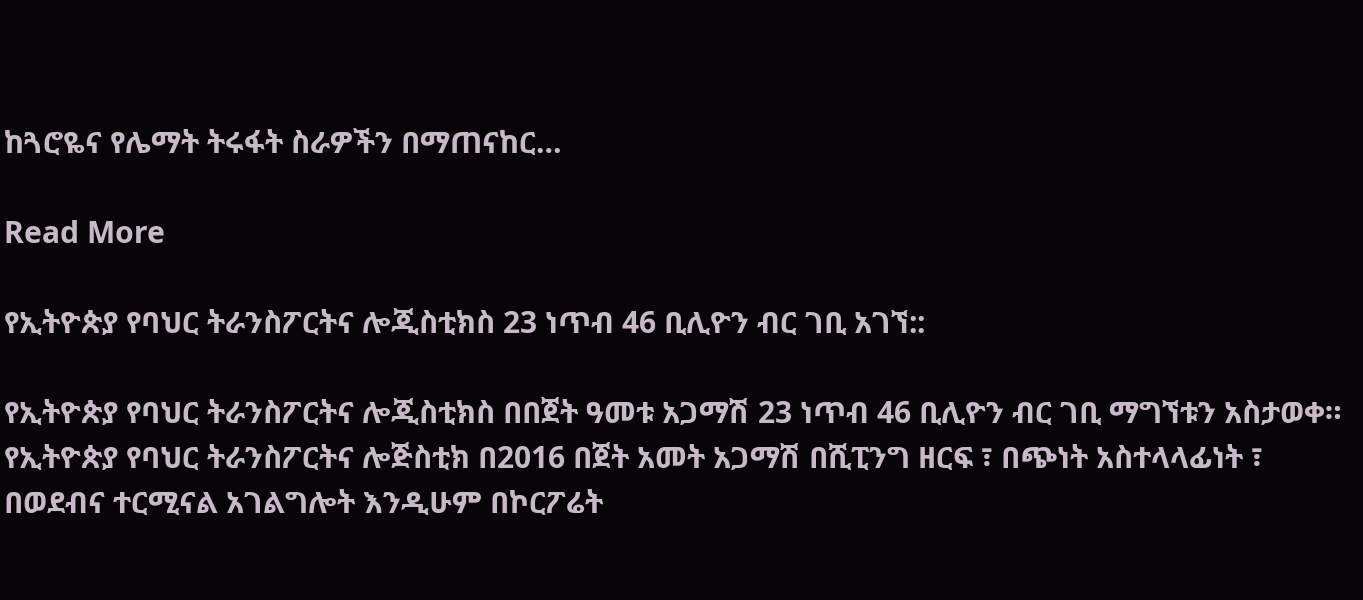ከጓሮዬና የሌማት ትሩፋት ስራዎችን በማጠናከር…

Read More

የኢትዮጵያ የባህር ትራንስፖርትና ሎጂስቲክስ 23 ነጥብ 46 ቢሊዮን ብር ገቢ አገኘ::

የኢትዮጵያ የባህር ትራንስፖርትና ሎጂስቲክስ በበጀት ዓመቱ አጋማሽ 23 ነጥብ 46 ቢሊዮን ብር ገቢ ማግኘቱን አስታወቀ። የኢትዮጵያ የባህር ትራንስፖርትና ሎጅስቲክ በ2016 በጀት አመት አጋማሽ በሺፒንግ ዘርፍ ፣ በጭነት አስተላላፊነት ፣ በወደብና ተርሚናል አገልግሎት እንዲሁም በኮርፖሬት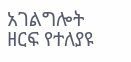አገልግሎት ዘርፍ የተለያዩ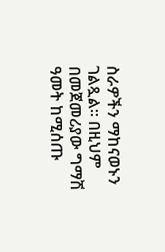ስራዎችን ማከናወኑን ገልጿል። በዚህም በመጀመሪያው ግማሽ ዓመት ከሚሰጡ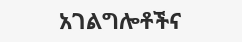አገልግሎቶችና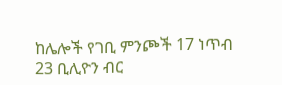ከሌሎች የገቢ ምንጮች 17 ነጥብ 23 ቢሊዮን ብር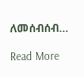ለመሰብሰብ…

Read More